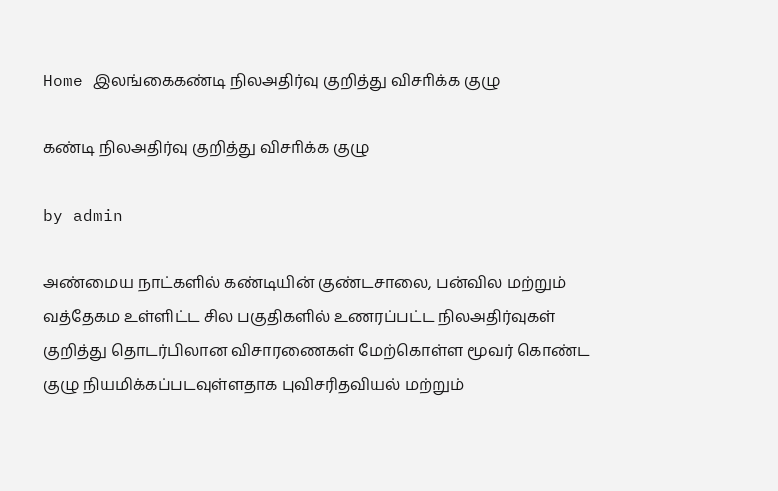Home இலங்கைகண்டி நிலஅதிர்வு குறித்து விசாிக்க குழு

கண்டி நிலஅதிர்வு குறித்து விசாிக்க குழு

by admin

அண்மைய நாட்களில் கண்டியின் குண்டசாலை, பன்வில மற்றும் வத்தேகம உள்ளிட்ட சில பகுதிகளில் உணரப்பட்ட நிலஅதிர்வுகள் குறித்து தொடர்பிலான விசாரணைகள் மேற்கொள்ள மூவர் கொண்ட குழு நியமிக்கப்படவுள்ளதாக புவிசரிதவியல் மற்றும்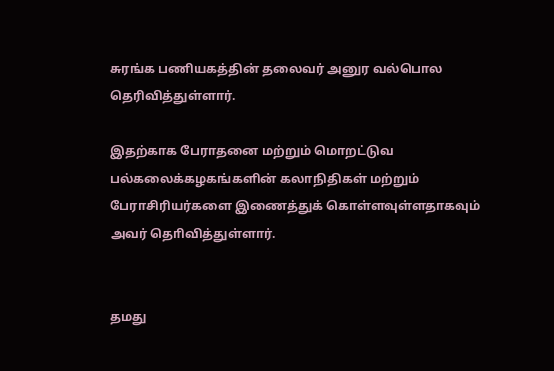சுரங்க பணியகத்தின் தலைவர் அனுர வல்பொல தெரிவித்துள்ளார்.

இதற்காக பேராதனை மற்றும் மொறட்டுவ பல்கலைக்கழகங்களின் கலாநிதிகள் மற்றும் பேராசிரியர்களை இணைத்துக் கொள்ளவுள்ளதாகவும் அவர் தொிவித்துள்ளார்.


தமது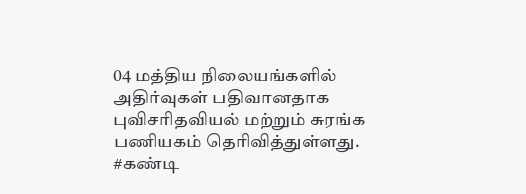04 மத்திய நிலையங்களில் அதிர்வுகள் பதிவானதாக புவிசரிதவியல் மற்றும் சுரங்க பணியகம் தெரிவித்துள்ளது. #கண்டி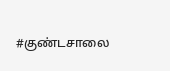#குண்டசாலை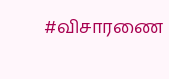#விசாரணை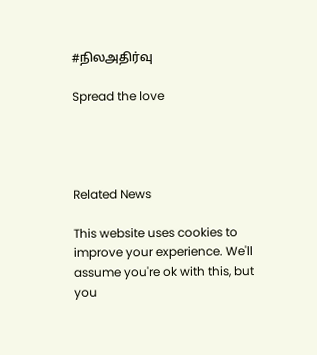#நிலஅதிர்வு

Spread the love




Related News

This website uses cookies to improve your experience. We'll assume you're ok with this, but you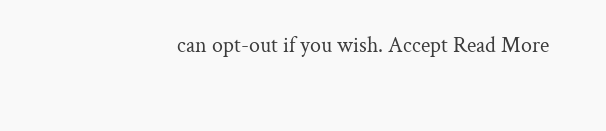can opt-out if you wish. Accept Read More